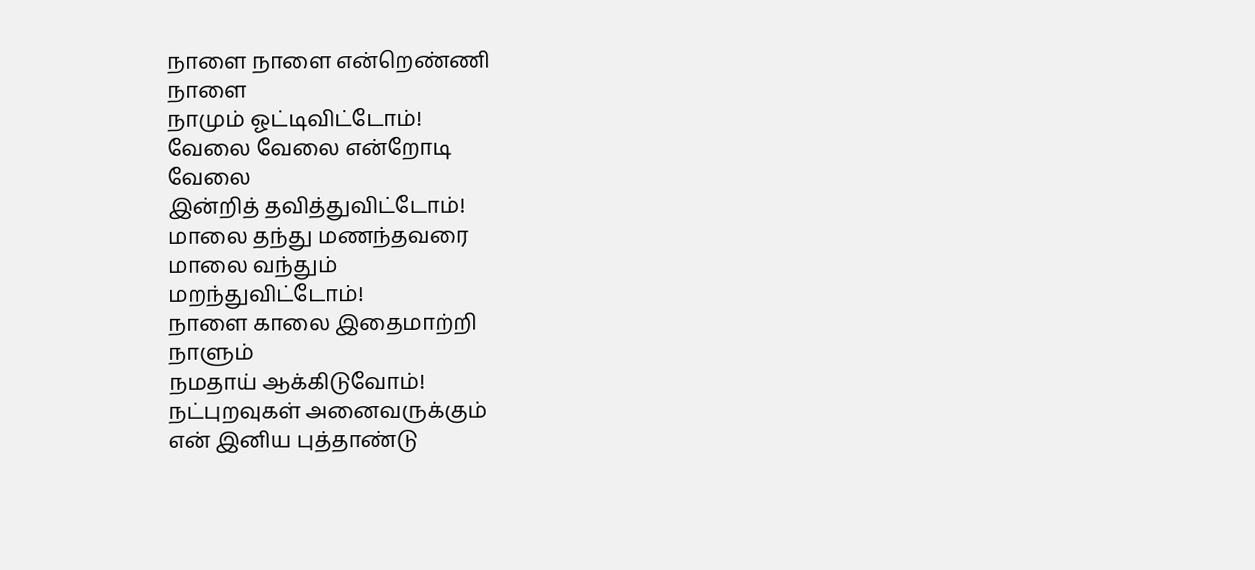நாளை நாளை என்றெண்ணி
நாளை
நாமும் ஓட்டிவிட்டோம்!
வேலை வேலை என்றோடி
வேலை
இன்றித் தவித்துவிட்டோம்!
மாலை தந்து மணந்தவரை
மாலை வந்தும்
மறந்துவிட்டோம்!
நாளை காலை இதைமாற்றி
நாளும்
நமதாய் ஆக்கிடுவோம்!
நட்புறவுகள் அனைவருக்கும்
என் இனிய புத்தாண்டு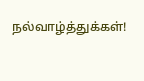நல்வாழ்த்துக்கள்!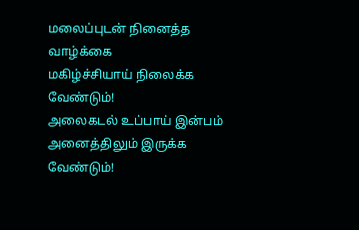மலைப்புடன் நினைத்த வாழ்க்கை
மகிழ்ச்சியாய் நிலைக்க வேண்டும்!
அலைகடல் உப்பாய் இன்பம்
அனைத்திலும் இருக்க வேண்டும்!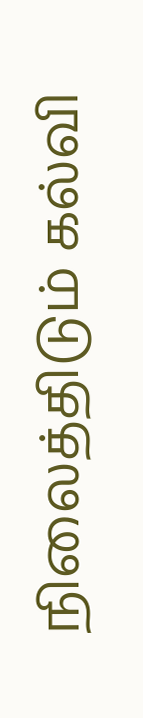நிலைத்திடும் கல்வி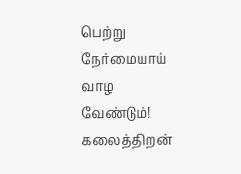பெற்று
நேர்மையாய் வாழ வேண்டும்!
கலைத்திறன்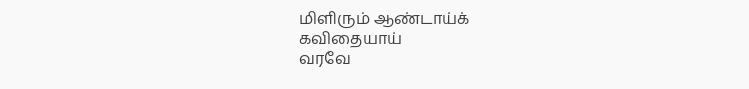மிளிரும் ஆண்டாய்க்
கவிதையாய்
வரவே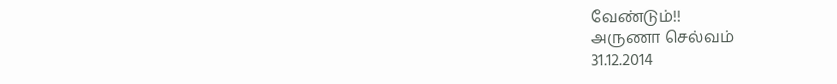வேண்டும்!!
அருணா செல்வம்
31.12.2014